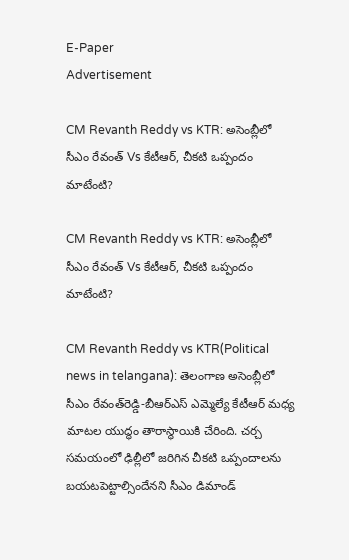E-Paper
Advertisement

CM Revanth Reddy vs KTR: అసెంబ్లీలో సీఎం రేవంత్ Vs కేటీఆర్, చీకటి ఒప్పందం మాటేంటి?

CM Revanth Reddy vs KTR: అసెంబ్లీలో సీఎం రేవంత్ Vs కేటీఆర్, చీకటి ఒప్పందం మాటేంటి?

CM Revanth Reddy vs KTR(Political news in telangana): తెలంగాణ అసెంబ్లీలో సీఎం రేవంత్‌‌రెడ్డి-బీఆర్ఎస్ ఎమ్మెల్యే కేటీఆర్ మధ్య మాటల యుద్ధం తారాస్థాయికి చేరింది. చర్చ సమయంలో ఢిల్లీలో జరిగిన చీకటి ఒప్పందాలను బయటపెట్టాల్సిందేనని సీఎం డిమాండ్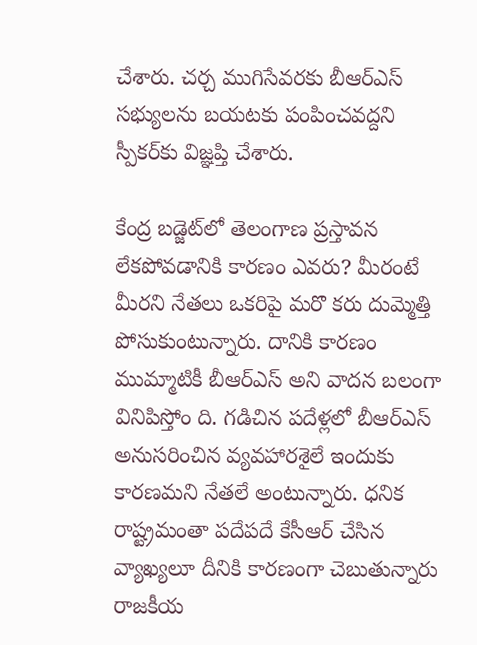చేశారు. చర్చ ముగిసేవరకు బీఆర్ఎస్ సభ్యులను బయటకు పంపించవద్దని స్పీకర్‌కు విజ్ఞప్తి చేశారు.

కేంద్ర బడ్జెట్‌లో తెలంగాణ ప్రస్తావన లేకపోవడానికి కారణం ఎవరు? మీరంటే మీరని నేతలు ఒకరిపై మరొ కరు దుమ్మెత్తి పోసుకుంటున్నారు. దానికి కారణం ముమ్మాటికీ బీఆర్ఎస్ అని వాదన బలంగా వినిపిస్తోం ది. గడిచిన పదేళ్లలో బీఆర్ఎస్ అనుసరించిన వ్యవహారశైలే ఇందుకు కారణమని నేతలే అంటున్నారు. ధనిక రాష్ట్రమంతా పదేపదే కేసీఆర్ చేసిన వ్యాఖ్యలూ దీనికి కారణంగా చెబుతున్నారు రాజకీయ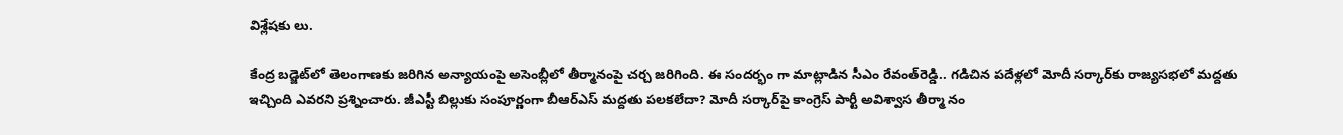విశ్లేషకు లు.

కేంద్ర బడ్జెట్‌లో తెలంగాణకు జరిగిన అన్యాయంపై అసెంబ్లీలో తీర్మానంపై చర్చ జరిగింది. ఈ సందర్భం గా మాట్లాడిన సీఎం రేవంత్‌రెడ్డి.. గడిచిన పదేళ్లలో మోదీ సర్కార్‌కు రాజ్యసభలో మద్దతు ఇచ్చింది ఎవరని ప్రశ్నించారు. జీఎస్టీ బిల్లుకు సంపూర్ణంగా బీఆర్ఎస్ మద్దతు పలకలేదా? మోదీ సర్కార్‌పై కాంగ్రెస్ పార్టీ అవిశ్వాస తీర్మా నం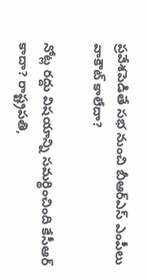ప్రవేశపెడితే సభ నుంచి బీఆర్ఎస్ ఎంపీలు వాకౌట్ కాలేదా?

నోట్ల రద్దు విషయాన్ని సమర్థించింది కేసీఆర్ కాదా? రాష్ట్రపతి,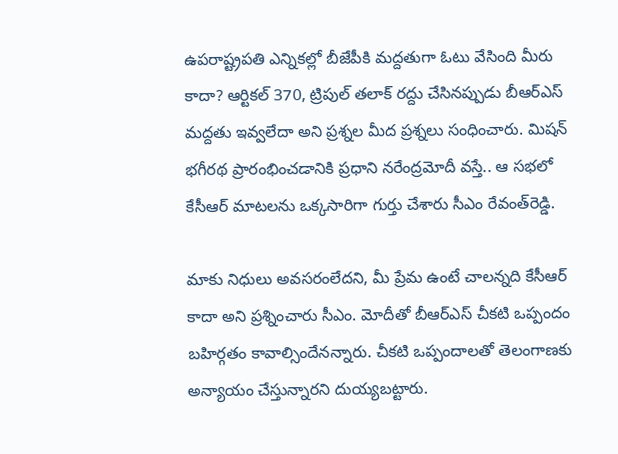ఉపరాష్ట్రపతి ఎన్నికల్లో బీజేపీకి మద్దతుగా ఓటు వేసింది మీరు కాదా? ఆర్టికల్ 370, ట్రిపుల్ తలాక్ రద్దు చేసినప్పుడు బీఆర్ఎస్ మద్దతు ఇవ్వలేదా అని ప్రశ్నల మీద ప్రశ్నలు సంధించారు. మిషన్ భగీరథ ప్రారంభించడానికి ప్రధాని నరేంద్రమోదీ వస్తే.. ఆ సభలో కేసీఆర్ మాటలను ఒక్కసారిగా గుర్తు చేశారు సీఎం రేవంత్‌రెడ్డి.

మాకు నిధులు అవసరంలేదని, మీ ప్రేమ ఉంటే చాలన్నది కేసీఆర్ కాదా అని ప్రశ్నించారు సీఎం. మోదీతో బీఆర్ఎస్ చీకటి ఒప్పందం బహిర్గతం కావాల్సిందేనన్నారు. చీకటి ఒప్పందాలతో తెలంగాణకు అన్యాయం చేస్తున్నారని దుయ్యబట్టారు.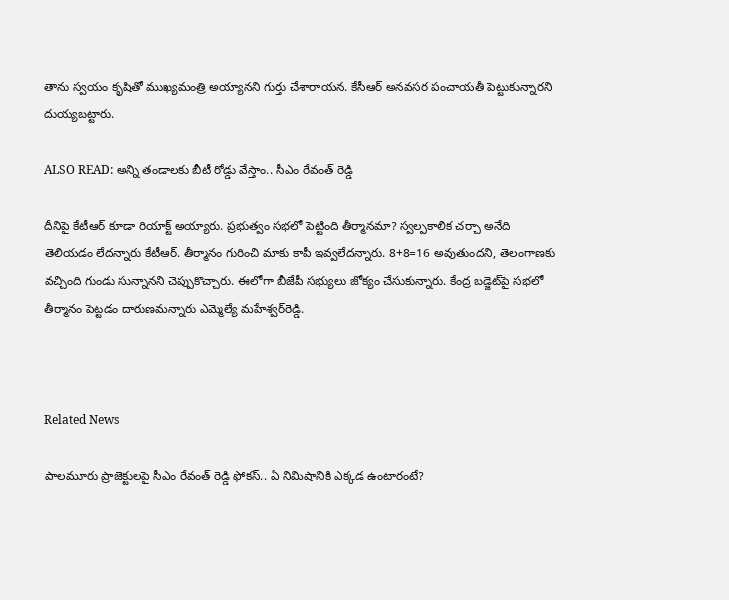తాను స్వయం కృషితో ముఖ్యమంత్రి అయ్యానని గుర్తు చేశారాయన. కేసీఆర్ అనవసర పంచాయతీ పెట్టుకున్నారని దుయ్యబట్టారు.

ALSO READ: అన్ని తండాలకు బీటీ రోడ్డు వేస్తాం.. సీఎం రేవంత్ రెడ్డి

దీనిపై కేటీఆర్ కూడా రియాక్ట్ అయ్యారు. ప్రభుత్వం సభలో పెట్టింది తీర్మానమా? స్వల్పకాలిక చర్చా అనేది తెలియడం లేదన్నారు కేటీఆర్. తీర్మానం గురించి మాకు కాపీ ఇవ్వలేదన్నారు. 8+8=16 అవుతుందని, తెలంగాణకు వచ్చింది గుండు సున్నానని చెప్పుకొచ్చారు. ఈలోగా బీజేపీ సభ్యులు జోక్యం చేసుకున్నారు. కేంద్ర బడ్జెట్‌పై సభలో తీర్మానం పెట్టడం దారుణమన్నారు ఎమ్మెల్యే మహేశ్వర్‌రెడ్డి.



Related News

పాలమూరు ప్రాజెక్టులపై సీఎం రేవంత్ రెడ్డి ఫోకస్.. ఏ నిమిషానికి ఎక్కడ ఉంటారంటే?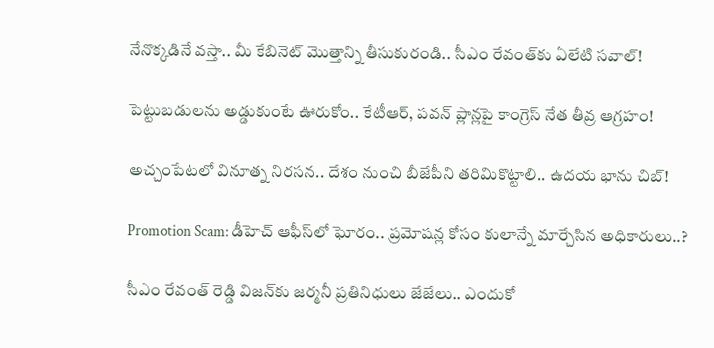నేనొక్కడినే వస్తా.. మీ కేబినెట్ మొత్తాన్ని తీసుకురండి.. సీఎం రేవంత్‌కు ఏలేటి సవాల్!

పెట్టుబడులను అడ్డుకుంటే ఊరుకోం.. కేటీఆర్, పవన్ ప్లాన్లపై కాంగ్రెస్ నేత తీవ్ర ఆగ్రహం!

అచ్చంపేటలో వినూత్న నిరసన.. దేశం నుంచి బీజేపీని తరిమికొట్టాలి.. ఉదయ భాను చిబ్!

Promotion Scam: డీహెచ్ ఆఫీస్‌లో ఘోరం.. ప్రమోషన్ల కోసం కులాన్నే మార్చేసిన అధికారులు..?

సీఎం రేవంత్ రెడ్డి విజన్‌కు జర్మనీ ప్రతినిధులు జేజేలు.. ఎందుకో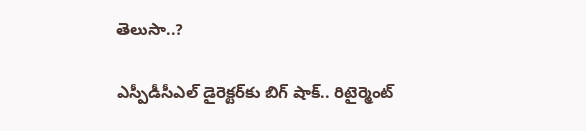తెలుసా..?

ఎస్పీడీసీఎల్ డైరెక్టర్‌కు బిగ్ షాక్.. రిటైర్మెంట్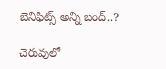బెనిఫిట్స్ అన్ని బంద్..?

చెరువులో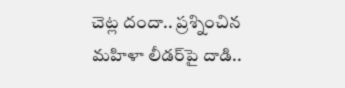చెట్ల దందా.. ప్రశ్నించిన మహిళా లీడర్‌పై దాడి..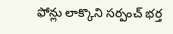ఫోన్లు లాక్కొని సర్పంచ్ భర్త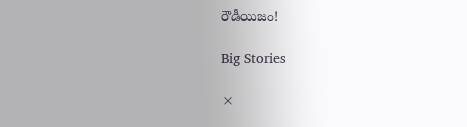రౌడీయిజం!

Big Stories

×